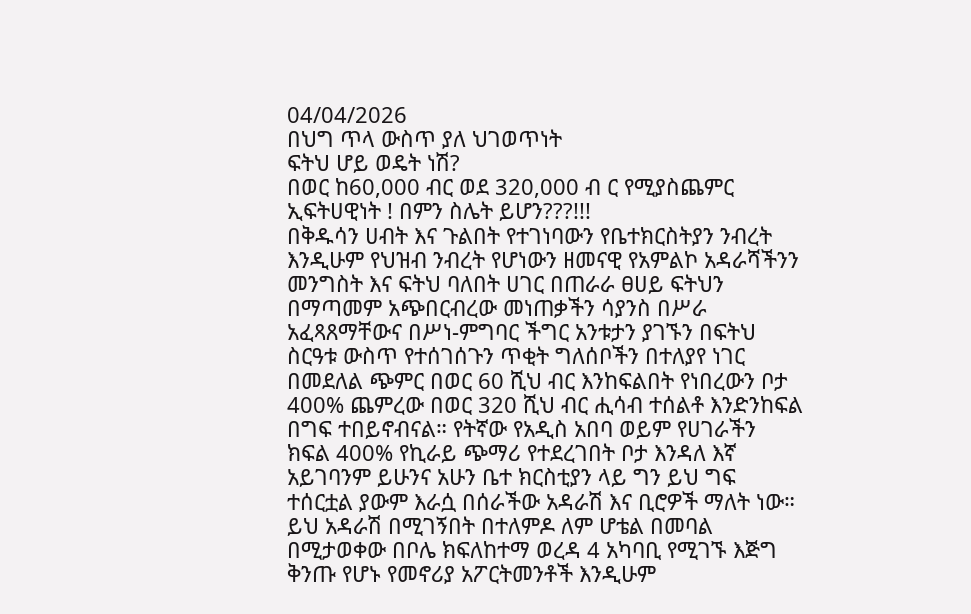04/04/2026
በህግ ጥላ ውስጥ ያለ ህገወጥነት
ፍትህ ሆይ ወዴት ነሽ?
በወር ከ60,000 ብር ወደ 320,000 ብ ር የሚያስጨምር ኢፍትሀዊነት ! በምን ስሌት ይሆን???!!!
በቅዱሳን ሀብት እና ጉልበት የተገነባውን የቤተክርስትያን ንብረት እንዲሁም የህዝብ ንብረት የሆነውን ዘመናዊ የአምልኮ አዳራሻችንን መንግስት እና ፍትህ ባለበት ሀገር በጠራራ ፀሀይ ፍትህን በማጣመም አጭበርብረው መነጠቃችን ሳያንስ በሥራ አፈጻጸማቸውና በሥነ-ምግባር ችግር አንቱታን ያገኙን በፍትህ ስርዓቱ ውስጥ የተሰገሰጉን ጥቂት ግለሰቦችን በተለያየ ነገር በመደለል ጭምር በወር 60 ሺህ ብር እንከፍልበት የነበረውን ቦታ 400% ጨምረው በወር 320 ሺህ ብር ሒሳብ ተሰልቶ እንድንከፍል በግፍ ተበይኖብናል። የትኛው የአዲስ አበባ ወይም የሀገራችን ክፍል 400% የኪራይ ጭማሪ የተደረገበት ቦታ እንዳለ እኛ አይገባንም ይሁንና አሁን ቤተ ክርስቲያን ላይ ግን ይህ ግፍ ተሰርቷል ያውም እራሷ በሰራችው አዳራሽ እና ቢሮዎች ማለት ነው።
ይህ አዳራሽ በሚገኝበት በተለምዶ ለም ሆቴል በመባል በሚታወቀው በቦሌ ክፍለከተማ ወረዳ 4 አካባቢ የሚገኙ እጅግ ቅንጡ የሆኑ የመኖሪያ አፖርትመንቶች እንዲሁም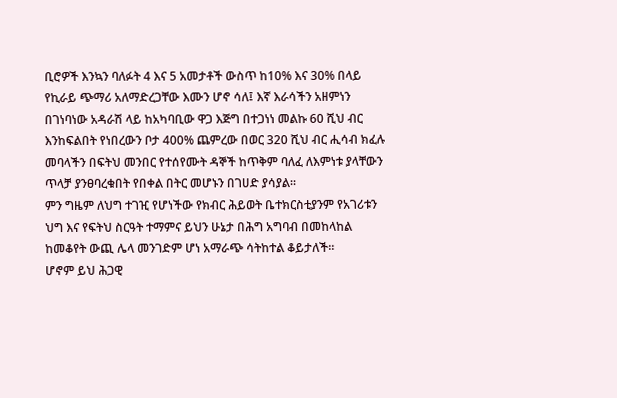ቢሮዎች እንኳን ባለፉት 4 እና 5 አመታቶች ውስጥ ከ10% እና 30% በላይ የኪራይ ጭማሪ አለማድረጋቸው እሙን ሆኖ ሳለ፤ እኛ እራሳችን አዘምነን በገነባነው አዳራሽ ላይ ከአካባቢው ዋጋ እጅግ በተጋነነ መልኩ 60 ሺህ ብር እንከፍልበት የነበረውን ቦታ 400% ጨምረው በወር 320 ሺህ ብር ሒሳብ ክፈሉ መባላችን በፍትህ መንበር የተሰየሙት ዳኞች ከጥቅም ባለፈ ለእምነቱ ያላቸውን ጥላቻ ያንፀባረቁበት የበቀል በትር መሆኑን በገሀድ ያሳያል።
ምን ግዜም ለህግ ተገዢ የሆነችው የክብር ሕይወት ቤተክርስቲያንም የአገሪቱን ህግ እና የፍትህ ስርዓት ተማምና ይህን ሁኔታ በሕግ አግባብ በመከላከል ከመቆየት ውጪ ሌላ መንገድም ሆነ አማራጭ ሳትከተል ቆይታለች።
ሆኖም ይህ ሕጋዊ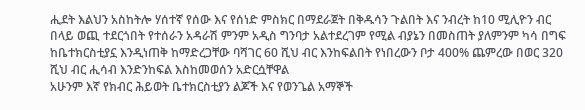ሒደት እልህን አስከትሎ ሃሰተኛ የሰው እና የሰነድ ምስክር በማደራጀት በቅዱሳን ጉልበት እና ንብረት ከ10 ሚሊዮን ብር በላይ ወጪ ተደርጎበት የተሰራን አዳራሽ ምንም አዲስ ግንባታ አልተደረገም የሚል ብያኔን በመስጠት ያለምንም ካሳ በግፍ ከቤተክርስቲያኗ እንዲነጠቅ ከማድረጋቸው ባሻገር 60 ሺህ ብር እንከፍልበት የነበረውን ቦታ 400% ጨምረው በወር 320 ሺህ ብር ሒሳብ እንድንከፍል እስከመወሰን አድርሷቸዋል
አሁንም እኛ የክብር ሕይወት ቤተክርስቲያን ልጆች እና የወንጌል አማኞች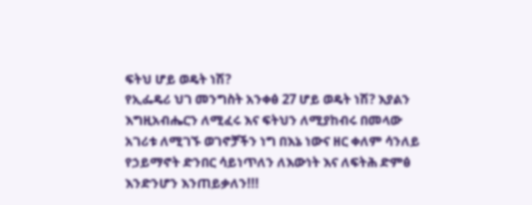ፍትህ ሆይ ወዴት ነሽ?
የኢፌዴሪ ህገ መንግስት አንቀፅ 27 ሆይ ወዴት ነሽ? እያልን
እግዚአብሔርን ለሚፈሩ እና ፍትህን ለሚያከብሩ በመላው አገሪቱ ለሚገኙ ወገኖቻችን ነግ በእኔ ነውና ዘር ቀለም ሳንለይ የኃይማኖት ድንበር ሳይነጥለን ለእውነት እና ለፍትሕ ድምፅ እንድንሆን እንጠይቃለን!!!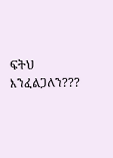ፍትህ እንፈልጋለን???